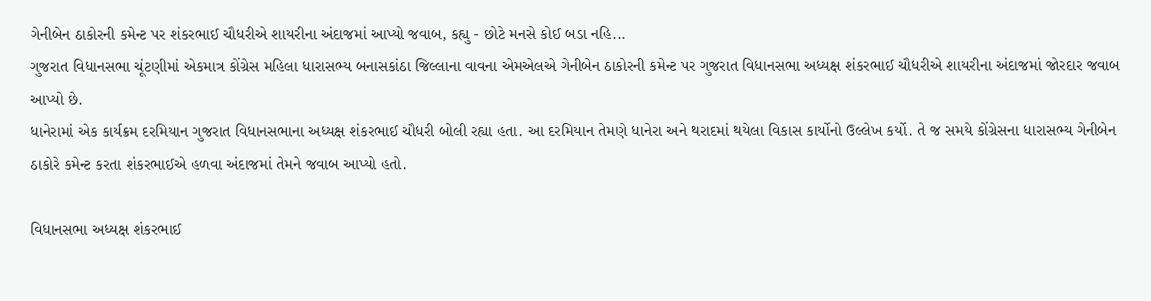ગેનીબેન ઠાકોરની કમેન્ટ પર શંકરભાઈ ચૌધરીએ શાયરીના અંદાજમાં આપ્યો જવાબ, કહ્યુ - છોટે મનસે કોઈ બડા નહિ...
ગુજરાત વિધાનસભા ચૂંટણીમાં એકમાત્ર કોંગ્રેસ મહિલા ધારાસભ્ય બનાસકાંઠા જિલ્લાના વાવના એમએલએ ગેનીબેન ઠાકોરની કમેન્ટ પર ગુજરાત વિધાનસભા અધ્યક્ષ શંકરભાઈ ચૌધરીએ શાયરીના અંદાજમાં જોરદાર જવાબ આપ્યો છે.
ધાનેરામાં એક કાર્યક્રમ દરમિયાન ગુજરાત વિધાનસભાના અધ્યક્ષ શંકરભાઈ ચૌધરી બોલી રહ્યા હતા. આ દરમિયાન તેમણે ધાનેરા અને થરાદમાં થયેલા વિકાસ કાર્યોનો ઉલ્લેખ કર્યો. તે જ સમયે કોંગ્રેસના ધારાસભ્ય ગેનીબેન ઠાકોરે કમેન્ટ કરતા શંકરભાઈએ હળવા અંદાજમાં તેમને જવાબ આપ્યો હતો.

વિધાનસભા અધ્યક્ષ શંકરભાઈ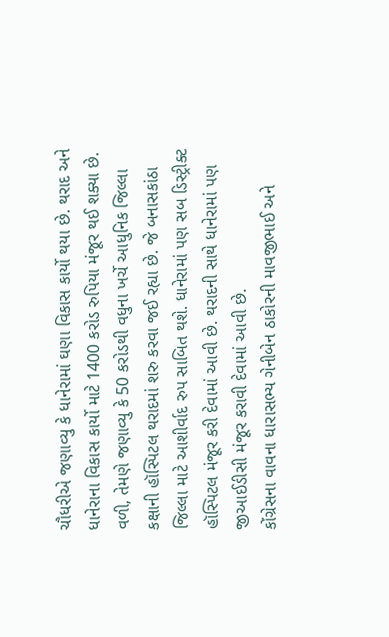ચૌધરીએ જણાવ્યુ કે ધાનેરામાં ઘણા વિકાસ કાર્યો થયા છે. થરાદ અને ધાનેરાના વિકાસ કાર્યો માટે 1400 કરોડ રુપિયા મંજૂર થઈ શક્યા છે. વળી, તેમણે જણાવ્યુ કે 50 કરોડથી વધુના ખર્ચે આધુનિક જિલ્લા કક્ષાની હૉસ્પિટલ થરાદમાં શરુ કરવા જઈ રહ્યા છે. જે બનાસકાંઠા જિલ્લા માટે આશીર્વાદ રુપ સાબિત થશે. ધાનેરામાં પણ સબ ડિસ્ટ્રીક્ટ હૉસ્પિટલ મંજૂર કરી દેવામાં આવી છે. થરાદની સાથે ધાનેરામાં પણ જીઆઈડીસી મંજૂર કરાવી દેવામાં આવી છે.
કોંગ્રેસના વાવના ધારાસભ્ય ગેનીબેન ઠાકોરની માવજીભાઈ અને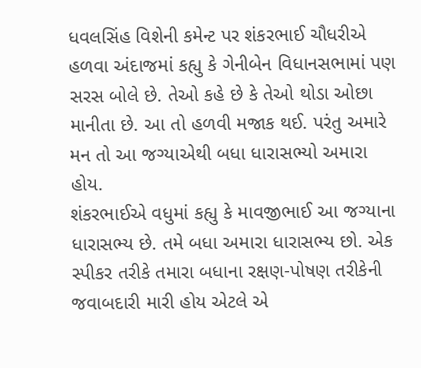ધવલસિંહ વિશેની કમેન્ટ પર શંકરભાઈ ચૌધરીએ હળવા અંદાજમાં કહ્યુ કે ગેનીબેન વિધાનસભામાં પણ સરસ બોલે છે. તેઓ કહે છે કે તેઓ થોડા ઓછા માનીતા છે. આ તો હળવી મજાક થઈ. પરંતુ અમારે મન તો આ જગ્યાએથી બધા ધારાસભ્યો અમારા હોય.
શંકરભાઈએ વધુમાં કહ્યુ કે માવજીભાઈ આ જગ્યાના ધારાસભ્ય છે. તમે બધા અમારા ધારાસભ્ય છો. એક સ્પીકર તરીકે તમારા બધાના રક્ષણ-પોષણ તરીકેની જવાબદારી મારી હોય એટલે એ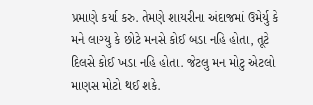પ્રમાણે કર્યા કરુ. તેમણે શાયરીના અંદાજમાં ઉમેર્યુ કે મને લાગ્યુ કે છોટે મનસે કોઈ બડા નહિ હોતા, તૂટે દિલસે કોઈ ખડા નહિ હોતા. જેટલુ મન મોટુ એટલો માણસ મોટો થઈ શકે.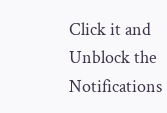Click it and Unblock the Notifications